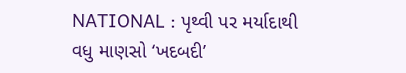NATIONAL : પૃથ્વી પર મર્યાદાથી વધુ માણસો ‘ખદબદી’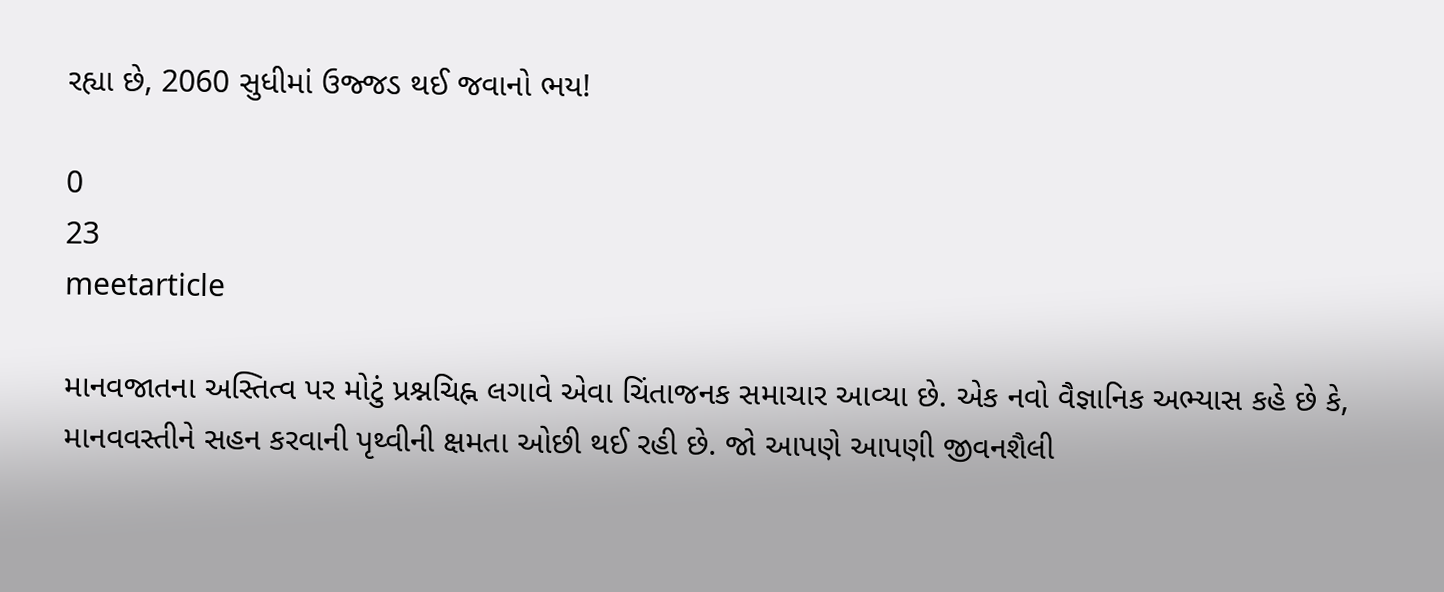રહ્યા છે, 2060 સુધીમાં ઉજ્જડ થઈ જવાનો ભય!

0
23
meetarticle

માનવજાતના અસ્તિત્વ પર મોટું પ્રશ્નચિહ્ન લગાવે એવા ચિંતાજનક સમાચાર આવ્યા છે. એક નવો વૈજ્ઞાનિક અભ્યાસ કહે છે કે, માનવવસ્તીને સહન કરવાની પૃથ્વીની ક્ષમતા ઓછી થઈ રહી છે. જો આપણે આપણી જીવનશૈલી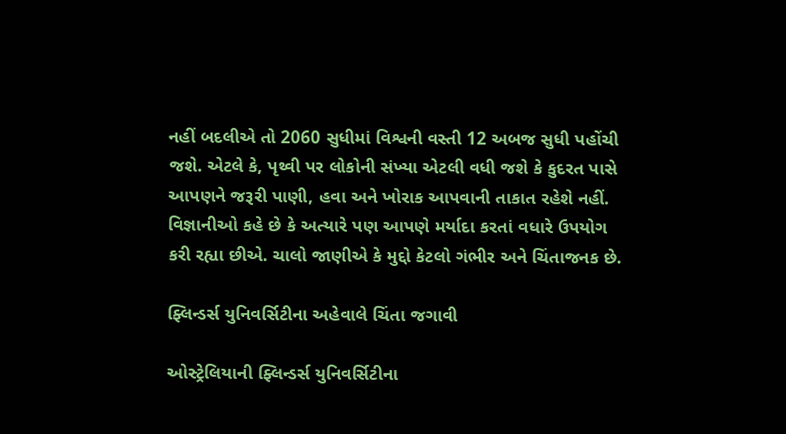નહીં બદલીએ તો 2060 સુધીમાં વિશ્વની વસ્તી 12 અબજ સુધી પહોંચી જશે. એટલે કે, પૃથ્વી પર લોકોની સંખ્યા એટલી વધી જશે કે કુદરત પાસે આપણને જરૂરી પાણી, હવા અને ખોરાક આપવાની તાકાત રહેશે નહીં. વિજ્ઞાનીઓ કહે છે કે અત્યારે પણ આપણે મર્યાદા કરતાં વધારે ઉપયોગ કરી રહ્યા છીએ. ચાલો જાણીએ કે મુદ્દો કેટલો ગંભીર અને ચિંતાજનક છે.

ફ્લિન્ડર્સ યુનિવર્સિટીના અહેવાલે ચિંતા જગાવી

ઓસ્ટ્રેલિયાની ફ્લિન્ડર્સ યુનિવર્સિટીના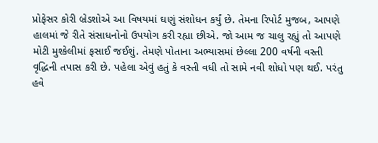પ્રોફેસર કોરી બ્રેડશોએ આ વિષયમાં ઘણું સંશોધન કર્યું છે. તેમના રિપોર્ટ મુજબ, આપણે હાલમાં જે રીતે સંસાધનોનો ઉપયોગ કરી રહ્યા છીએ. જો આમ જ ચાલુ રહ્યું તો આપણે મોટી મુશ્કેલીમાં ફસાઈ જઈશું. તેમણે પોતાના અભ્યાસમાં છેલ્લા 200 વર્ષની વસ્તી વૃદ્ધિની તપાસ કરી છે. પહેલા એવું હતું કે વસ્તી વધી તો સામે નવી શોધો પણ થઈ. પરંતુ હવે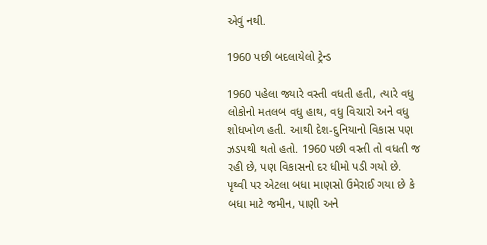એવું નથી.

1960 પછી બદલાયેલો ટ્રેન્ડ

1960 પહેલા જ્યારે વસ્તી વધતી હતી, ત્યારે વધુ લોકોનો મતલબ વધુ હાથ, વધુ વિચારો અને વધુ શોધખોળ હતી. આથી દેશ-દુનિયાનો વિકાસ પણ ઝડપથી થતો હતો. 1960 પછી વસ્તી તો વધતી જ રહી છે, પણ વિકાસનો દર ધીમો પડી ગયો છે. પૃથ્વી પર એટલા બધા માણસો ઉમેરાઈ ગયા છે કે બધા માટે જમીન, પાણી અને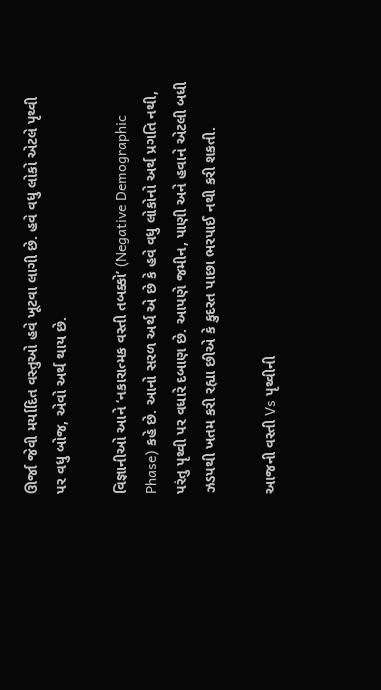ઊર્જા જેવી મર્યાદિત વસ્તુઓ હવે ખૂટવા લાગી છે. હવે વધુ લોકો એટલે પૃથ્વી પર વધુ બોજ, એવો અર્થ થાય છે.

વિજ્ઞાનીઓ આને ‘નકારાત્મક વસ્તી તબક્કો’ (Negative Demographic Phase) કહે છે. આનો સરળ અર્થ એ છે કે હવે વધુ લોકોનો અર્થ પ્રગતિ નથી, પરંતુ પૃથ્વી પર વધારે દબાણ છે. આપણે જમીન, પાણી અને હવાને એટલી બધી ઝડપથી ખતમ કરી રહ્યા છીએ કે કુદરત પાછા ભરપાઈ નથી કરી શકતી.

આજની વસ્તી Vs પૃથ્વીની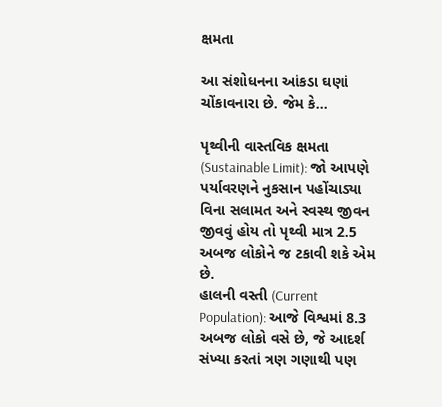ક્ષમતા

આ સંશોધનના આંકડા ઘણાં ચોંકાવનારા છે. જેમ કે…

પૃથ્વીની વાસ્તવિક ક્ષમતા (Sustainable Limit): જો આપણે પર્યાવરણને નુકસાન પહોંચાડ્યા વિના સલામત અને સ્વસ્થ જીવન જીવવું હોય તો પૃથ્વી માત્ર 2.5 અબજ લોકોને જ ટકાવી શકે એમ છે.
હાલની વસ્તી (Current Population): આજે વિશ્વમાં 8.3 અબજ લોકો વસે છે, જે આદર્શ સંખ્યા કરતાં ત્રણ ગણાથી પણ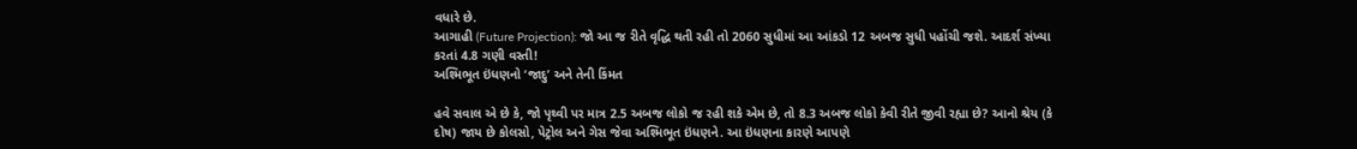વધારે છે.
આગાહી (Future Projection): જો આ જ રીતે વૃદ્ધિ થતી રહી તો 2060 સુધીમાં આ આંકડો 12 અબજ સુધી પહોંચી જશે. આદર્શ સંખ્યા કરતાં 4.8 ગણી વસ્તી!
અશ્મિભૂત ઇંધણનો ‘જાદુ’ અને તેની કિંમત

હવે સવાલ એ છે કે, જો પૃથ્વી પર માત્ર 2.5 અબજ લોકો જ રહી શકે એમ છે, તો 8.3 અબજ લોકો કેવી રીતે જીવી રહ્યા છે? આનો શ્રેય (કે દોષ) જાય છે કોલસો, પેટ્રોલ અને ગેસ જેવા અશ્મિભૂત ઇંધણને. આ ઇંધણના કારણે આપણે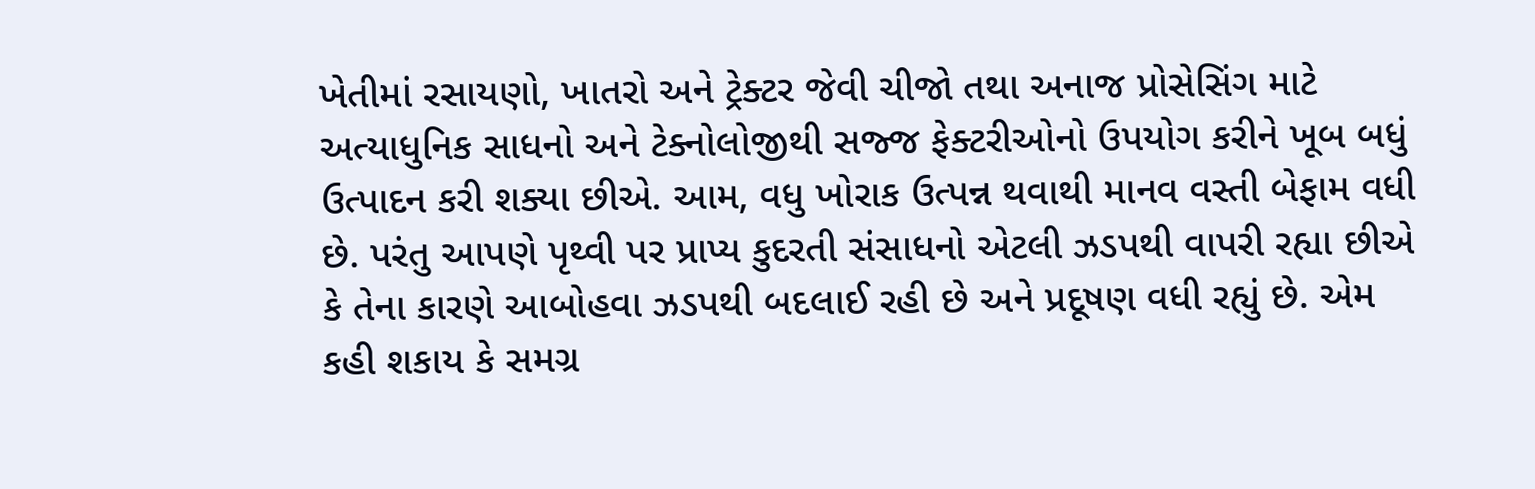ખેતીમાં રસાયણો, ખાતરો અને ટ્રેક્ટર જેવી ચીજો તથા અનાજ પ્રોસેસિંગ માટે અત્યાધુનિક સાધનો અને ટેક્નોલોજીથી સજ્જ ફેક્ટરીઓનો ઉપયોગ કરીને ખૂબ બધું ઉત્પાદન કરી શક્યા છીએ. આમ, વધુ ખોરાક ઉત્પન્ન થવાથી માનવ વસ્તી બેફામ વધી છે. પરંતુ આપણે પૃથ્વી પર પ્રાપ્ય કુદરતી સંસાધનો એટલી ઝડપથી વાપરી રહ્યા છીએ કે તેના કારણે આબોહવા ઝડપથી બદલાઈ રહી છે અને પ્રદૂષણ વધી રહ્યું છે. એમ કહી શકાય કે સમગ્ર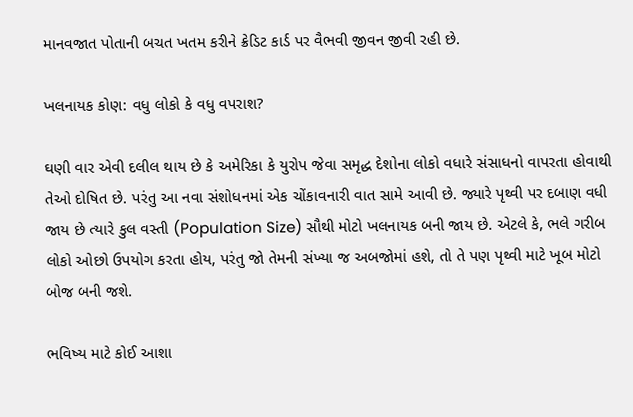માનવજાત પોતાની બચત ખતમ કરીને ક્રેડિટ કાર્ડ પર વૈભવી જીવન જીવી રહી છે.

ખલનાયક કોણ: વધુ લોકો કે વધુ વપરાશ?

ઘણી વાર એવી દલીલ થાય છે કે અમેરિકા કે યુરોપ જેવા સમૃદ્ધ દેશોના લોકો વધારે સંસાધનો વાપરતા હોવાથી તેઓ દોષિત છે. પરંતુ આ નવા સંશોધનમાં એક ચોંકાવનારી વાત સામે આવી છે. જ્યારે પૃથ્વી પર દબાણ વધી જાય છે ત્યારે કુલ વસ્તી (Population Size) સૌથી મોટો ખલનાયક બની જાય છે. એટલે કે, ભલે ગરીબ લોકો ઓછો ઉપયોગ કરતા હોય, પરંતુ જો તેમની સંખ્યા જ અબજોમાં હશે, તો તે પણ પૃથ્વી માટે ખૂબ મોટો બોજ બની જશે.

ભવિષ્ય માટે કોઈ આશા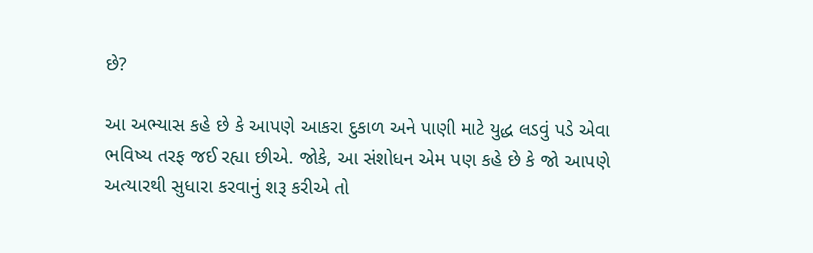છે?

આ અભ્યાસ કહે છે કે આપણે આકરા દુકાળ અને પાણી માટે યુદ્ધ લડવું પડે એવા ભવિષ્ય તરફ જઈ રહ્યા છીએ. જોકે, આ સંશોધન એમ પણ કહે છે કે જો આપણે અત્યારથી સુધારા કરવાનું શરૂ કરીએ તો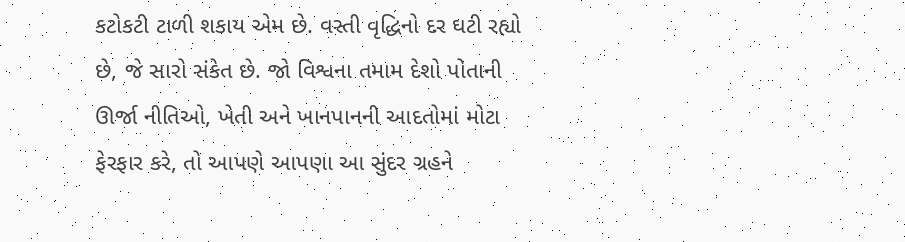કટોકટી ટાળી શકાય એમ છે. વસ્તી વૃદ્ધિનો દર ઘટી રહ્યો છે, જે સારો સંકેત છે. જો વિશ્વના તમામ દેશો પોતાની ઊર્જા નીતિઓ, ખેતી અને ખાનપાનની આદતોમાં મોટા ફેરફાર કરે, તો આપણે આપણા આ સુંદર ગ્રહને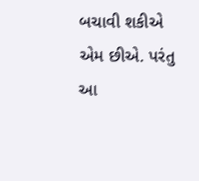બચાવી શકીએ એમ છીએ. પરંતુ આ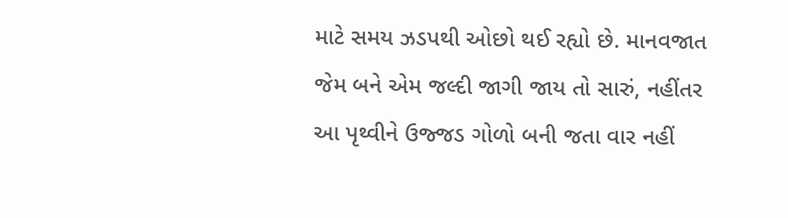માટે સમય ઝડપથી ઓછો થઈ રહ્યો છે. માનવજાત જેમ બને એમ જલ્દી જાગી જાય તો સારું, નહીંતર આ પૃથ્વીને ઉજ્જડ ગોળો બની જતા વાર નહીં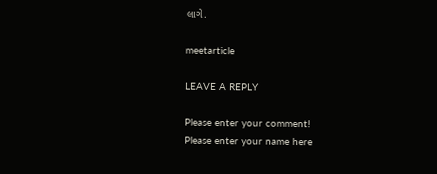લાગે.

meetarticle

LEAVE A REPLY

Please enter your comment!
Please enter your name here